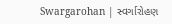Swargarohan | સ્વર્ગારોહણ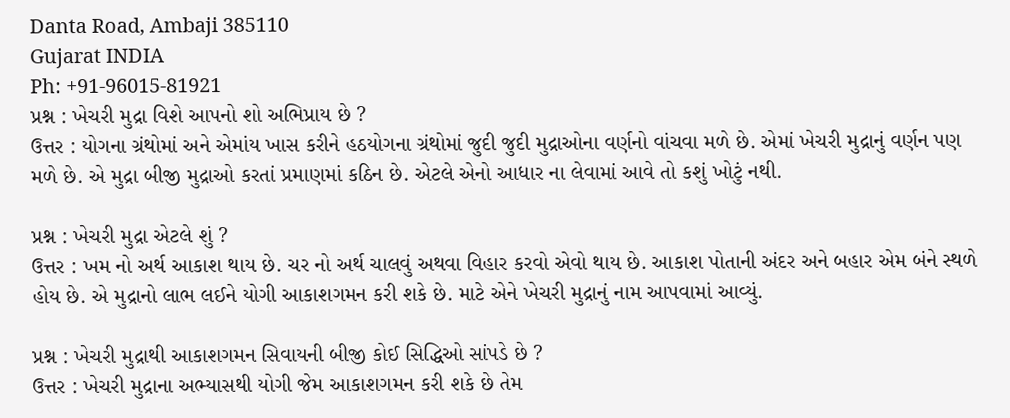Danta Road, Ambaji 385110
Gujarat INDIA
Ph: +91-96015-81921
પ્રશ્ન : ખેચરી મુદ્રા વિશે આપનો શો અભિપ્રાય છે ?
ઉત્તર : યોગના ગ્રંથોમાં અને એમાંય ખાસ કરીને હઠયોગના ગ્રંથોમાં જુદી જુદી મુદ્રાઓના વર્ણનો વાંચવા મળે છે. એમાં ખેચરી મુદ્રાનું વર્ણન પણ મળે છે. એ મુદ્રા બીજી મુદ્રાઓ કરતાં પ્રમાણમાં કઠિન છે. એટલે એનો આધાર ના લેવામાં આવે તો કશું ખોટું નથી.

પ્રશ્ન : ખેચરી મુદ્રા એટલે શું ?
ઉત્તર : ખમ નો અર્થ આકાશ થાય છે. ચર નો અર્થ ચાલવું અથવા વિહાર કરવો એવો થાય છે. આકાશ પોતાની અંદર અને બહાર એમ બંને સ્થળે હોય છે. એ મુદ્રાનો લાભ લઈને યોગી આકાશગમન કરી શકે છે. માટે એને ખેચરી મુદ્રાનું નામ આપવામાં આવ્યું.

પ્રશ્ન : ખેચરી મુદ્રાથી આકાશગમન સિવાયની બીજી કોઈ સિદ્ધિઓ સાંપડે છે ?
ઉત્તર : ખેચરી મુદ્રાના અભ્યાસથી યોગી જેમ આકાશગમન કરી શકે છે તેમ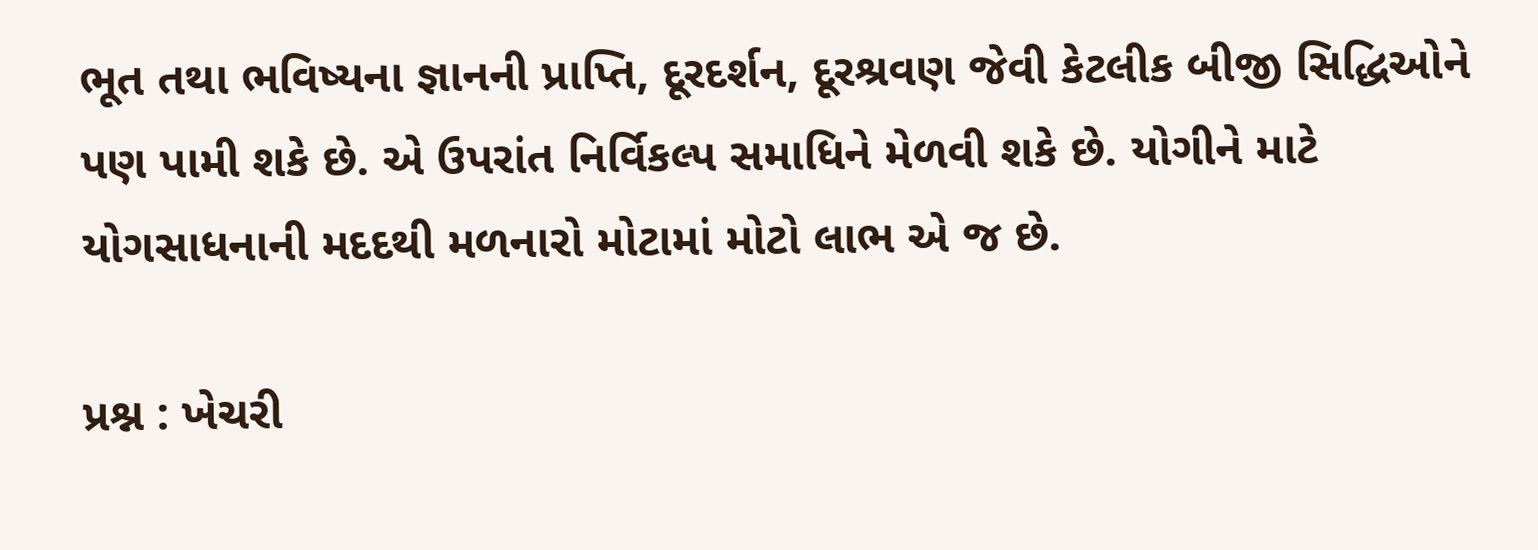ભૂત તથા ભવિષ્યના જ્ઞાનની પ્રાપ્તિ, દૂરદર્શન, દૂરશ્રવણ જેવી કેટલીક બીજી સિદ્ધિઓને પણ પામી શકે છે. એ ઉપરાંત નિર્વિકલ્પ સમાધિને મેળવી શકે છે. યોગીને માટે યોગસાધનાની મદદથી મળનારો મોટામાં મોટો લાભ એ જ છે.

પ્રશ્ન : ખેચરી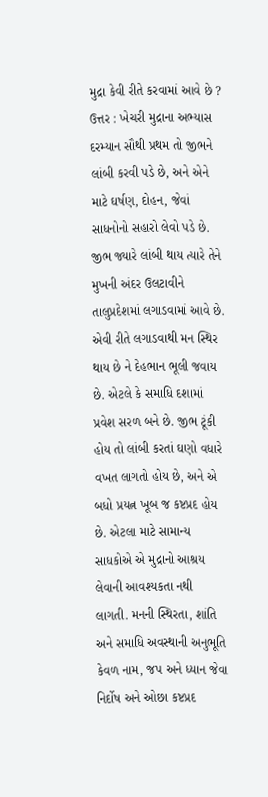મુદ્રા કેવી રીતે કરવામાં આવે છે ?
ઉત્તર : ખેચરી મુદ્રાના અભ્યાસ દરમ્યાન સૌથી પ્રથમ તો જીભને લાંબી કરવી પડે છે, અને એને માટે ઘર્ષણ, દોહન, જેવાં સાધનોનો સહારો લેવો પડે છે. જીભ જ્યારે લાંબી થાય ત્યારે તેને મુખની અંદર ઉલટાવીને તાલુપ્રદેશમાં લગાડવામાં આવે છે. એવી રીતે લગાડવાથી મન સ્થિર થાય છે ને દેહભાન ભૂલી જવાય છે. એટલે કે સમાધિ દશામાં પ્રવેશ સરળ બને છે. જીભ ટૂંકી હોય તો લાંબી કરતાં ઘણો વધારે વખત લાગતો હોય છે, અને એ બધો પ્રયત્ન ખૂબ જ કષ્ટપ્રદ હોય છે. એટલા માટે સામાન્ય સાધકોએ એ મુદ્રાનો આશ્રય લેવાની આવશ્યકતા નથી લાગતી. મનની સ્થિરતા, શાંતિ અને સમાધિ અવસ્થાની અનુભૂતિ કેવળ નામ, જપ અને ધ્યાન જેવા નિર્દોષ અને ઓછા કષ્ટપ્રદ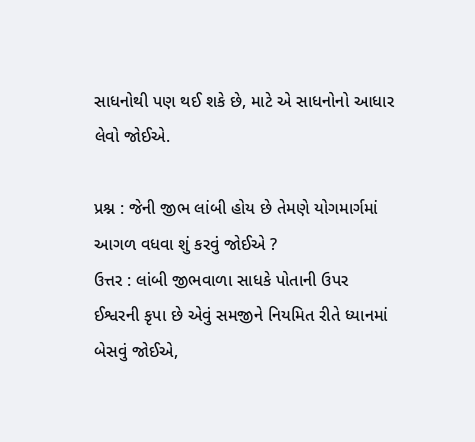સાધનોથી પણ થઈ શકે છે, માટે એ સાધનોનો આધાર લેવો જોઈએ.

પ્રશ્ન : જેની જીભ લાંબી હોય છે તેમણે યોગમાર્ગમાં આગળ વધવા શું કરવું જોઈએ ?
ઉત્તર : લાંબી જીભવાળા સાધકે પોતાની ઉપર ઈશ્વરની કૃપા છે એવું સમજીને નિયમિત રીતે ધ્યાનમાં બેસવું જોઈએ,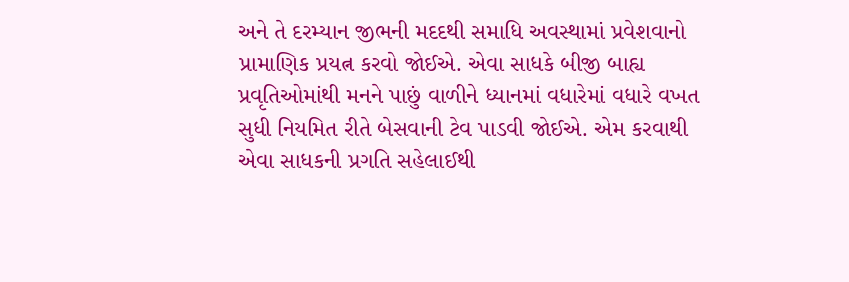અને તે દરમ્યાન જીભની મદદથી સમાધિ અવસ્થામાં પ્રવેશવાનો પ્રામાણિક પ્રયત્ન કરવો જોઈએ. એવા સાધકે બીજી બાહ્ય પ્રવૃતિઓમાંથી મનને પાછું વાળીને ધ્યાનમાં વધારેમાં વધારે વખત સુધી નિયમિત રીતે બેસવાની ટેવ પાડવી જોઈએ. એમ કરવાથી એવા સાધકની પ્રગતિ સહેલાઈથી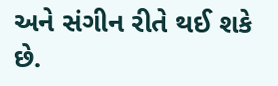અને સંગીન રીતે થઈ શકે છે.